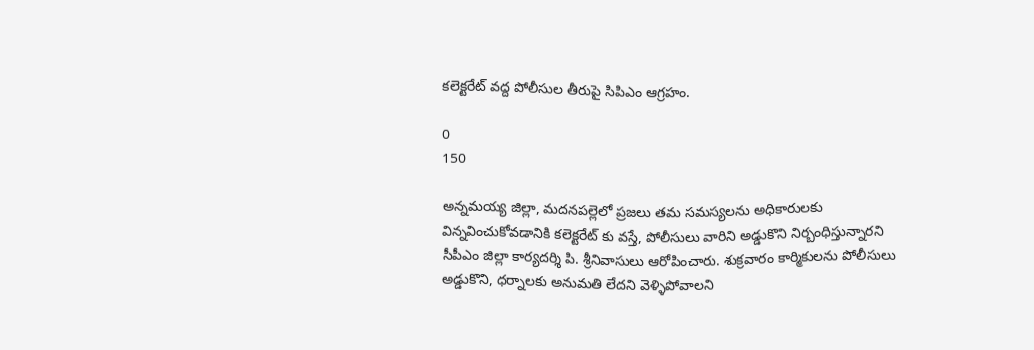కలెక్టరేట్ వద్ద పోలీసుల తీరుపై సిపిఎం ఆగ్రహం.

0
150

అన్నమయ్య జిల్లా, మదనపల్లెలో ప్రజలు తమ సమస్యలను అధికారులకు విన్నవించుకోవడానికి కలెక్టరేట్ కు వస్తే, పోలీసులు వారిని అడ్డుకొని నిర్బంధిస్తున్నారని సీపీఎం జిల్లా కార్యదర్శి పి. శ్రీనివాసులు ఆరోపించారు. శుక్రవారం కార్మికులను పోలీసులు అడ్డుకొని, ధర్నాలకు అనుమతి లేదని వెళ్ళిపోవాలని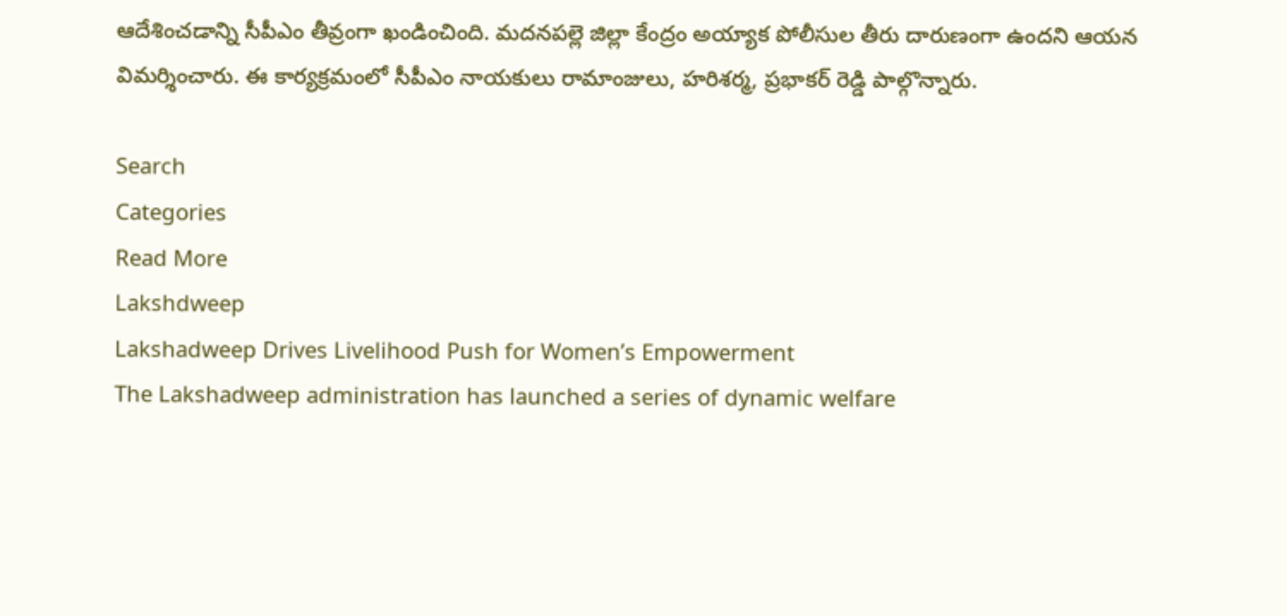ఆదేశించడాన్ని సీపీఎం తీవ్రంగా ఖండించింది. మదనపల్లె జిల్లా కేంద్రం అయ్యాక పోలీసుల తీరు దారుణంగా ఉందని ఆయన విమర్శించారు. ఈ కార్యక్రమంలో సీపీఎం నాయకులు రామాంజులు, హరిశర్మ, ప్రభాకర్ రెడ్డి పాల్గొన్నారు.

Search
Categories
Read More
Lakshdweep
Lakshadweep Drives Livelihood Push for Women’s Empowerment
The Lakshadweep administration has launched a series of dynamic welfare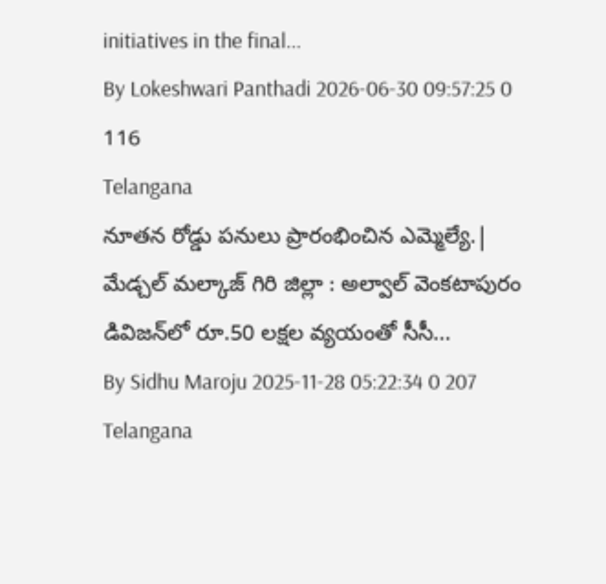initiatives in the final...
By Lokeshwari Panthadi 2026-06-30 09:57:25 0 116
Telangana
నూతన రోడ్డు పనులు ప్రారంభించిన ఎమ్మెల్యే.|
మేడ్చల్ మల్కాజ్ గిరి జిల్లా : అల్వాల్‌ వెంకటాపురం డివిజన్‌లో రూ.50 లక్షల వ్యయంతో సీసీ...
By Sidhu Maroju 2025-11-28 05:22:34 0 207
Telangana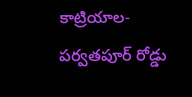కాట్రియాల-పర్వతపూర్ రోడ్డు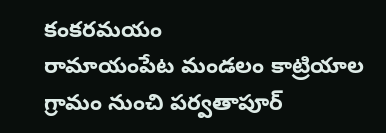కంకరమయం
రామాయంపేట మండలం కాట్రియాల గ్రామం నుంచి పర్వతాపూర్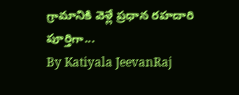గ్రామానికి వెళ్లే ప్రధాన రహదారి పూర్తిగా...
By Katiyala JeevanRaj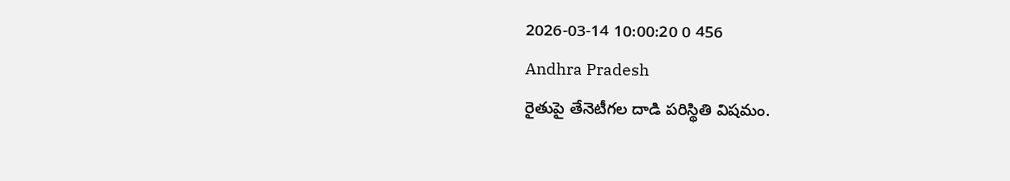2026-03-14 10:00:20 0 456
Andhra Pradesh
రైతుపై తేనెటీగల దాడి పరిస్థితి విషమం.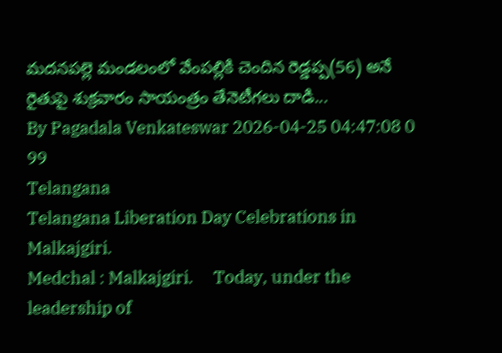మదనపల్లె మండలంలో వేంపల్లికి చెందిన రెడ్డప్ప(56) అనే రైతుపై శుక్రవారం సాయంత్రం తేనెటీగలు దాడి...
By Pagadala Venkateswar 2026-04-25 04:47:08 0 99
Telangana
Telangana Liberation Day Celebrations in Malkajgiri.
Medchal : Malkajgiri.     Today, under the leadership of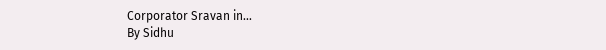Corporator Sravan in...
By Sidhu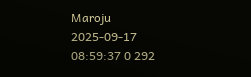Maroju 2025-09-17 08:59:37 0 292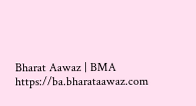Bharat Aawaz | BMA https://ba.bharataawaz.com